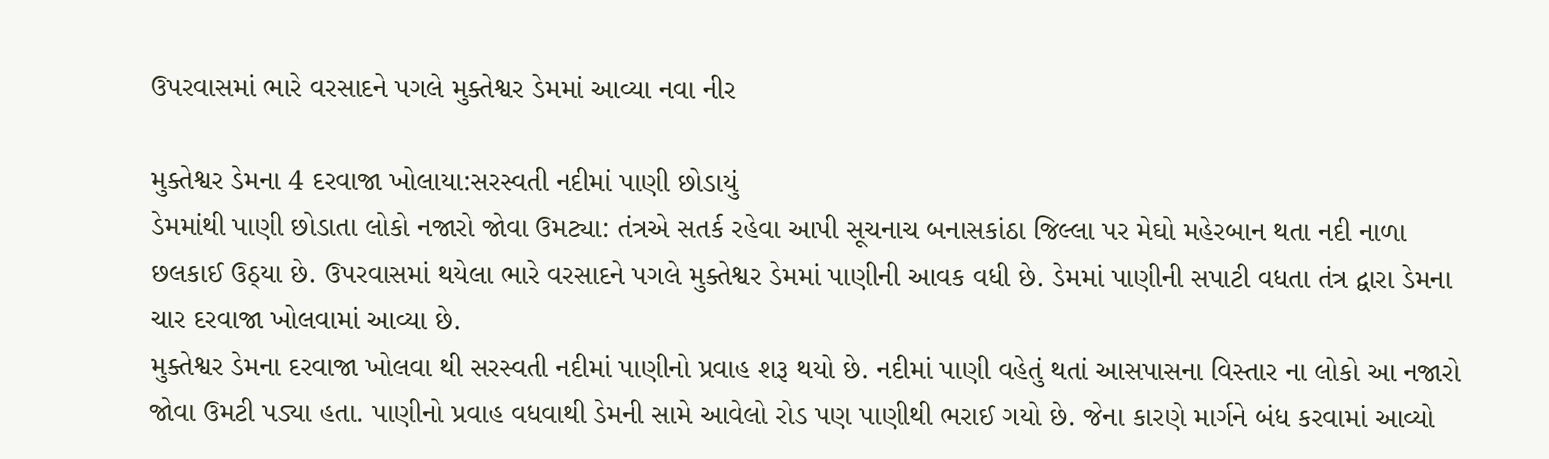ઉપરવાસમાં ભારે વરસાદને પગલે મુક્તેશ્વર ડેમમાં આવ્યા નવા નીર

મુક્તેશ્વર ડેમના 4 દરવાજા ખોલાયા:સરસ્વતી નદીમાં પાણી છોડાયું
ડેમમાંથી પાણી છોડાતા લોકો નજારો જોવા ઉમટ્યા: તંત્રએ સતર્ક રહેવા આપી સૂચનાચ બનાસકાંઠા જિલ્લા પર મેઘો મહેરબાન થતા નદી નાળા છલકાઈ ઉઠ્યા છે. ઉપરવાસમાં થયેલા ભારે વરસાદને પગલે મુક્તેશ્વર ડેમમાં પાણીની આવક વધી છે. ડેમમાં પાણીની સપાટી વધતા તંત્ર દ્વારા ડેમના ચાર દરવાજા ખોલવામાં આવ્યા છે.
મુક્તેશ્વર ડેમના દરવાજા ખોલવા થી સરસ્વતી નદીમાં પાણીનો પ્રવાહ શરૂ થયો છે. નદીમાં પાણી વહેતું થતાં આસપાસના વિસ્તાર ના લોકો આ નજારો જોવા ઉમટી પડ્યા હતા. પાણીનો પ્રવાહ વધવાથી ડેમની સામે આવેલો રોડ પણ પાણીથી ભરાઈ ગયો છે. જેના કારણે માર્ગને બંધ કરવામાં આવ્યો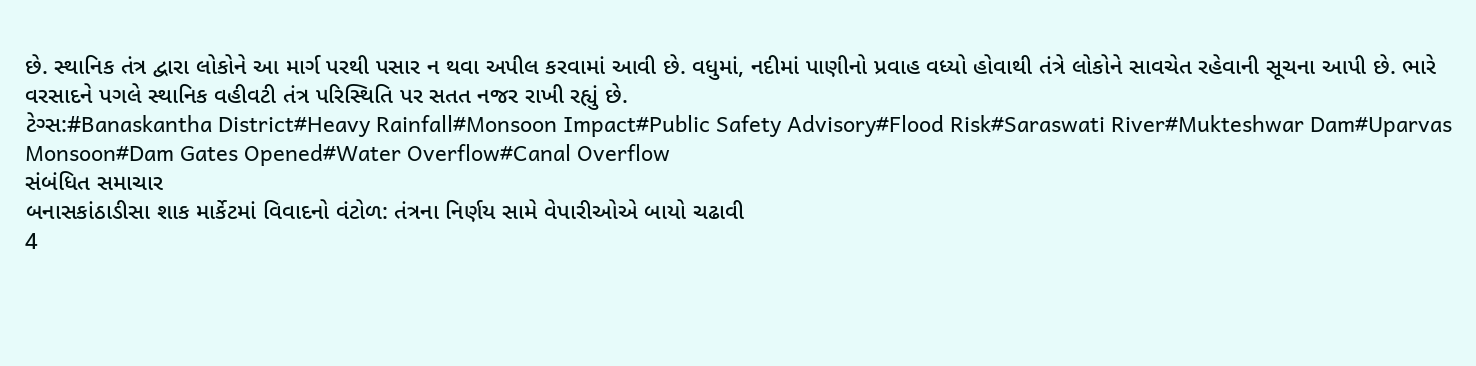છે. સ્થાનિક તંત્ર દ્વારા લોકોને આ માર્ગ પરથી પસાર ન થવા અપીલ કરવામાં આવી છે. વધુમાં, નદીમાં પાણીનો પ્રવાહ વધ્યો હોવાથી તંત્રે લોકોને સાવચેત રહેવાની સૂચના આપી છે. ભારે વરસાદને પગલે સ્થાનિક વહીવટી તંત્ર પરિસ્થિતિ પર સતત નજર રાખી રહ્યું છે.
ટેગ્સ:#Banaskantha District#Heavy Rainfall#Monsoon Impact#Public Safety Advisory#Flood Risk#Saraswati River#Mukteshwar Dam#Uparvas Monsoon#Dam Gates Opened#Water Overflow#Canal Overflow
સંબંધિત સમાચાર
બનાસકાંઠાડીસા શાક માર્કેટમાં વિવાદનો વંટોળ: તંત્રના નિર્ણય સામે વેપારીઓએ બાયો ચઢાવી
4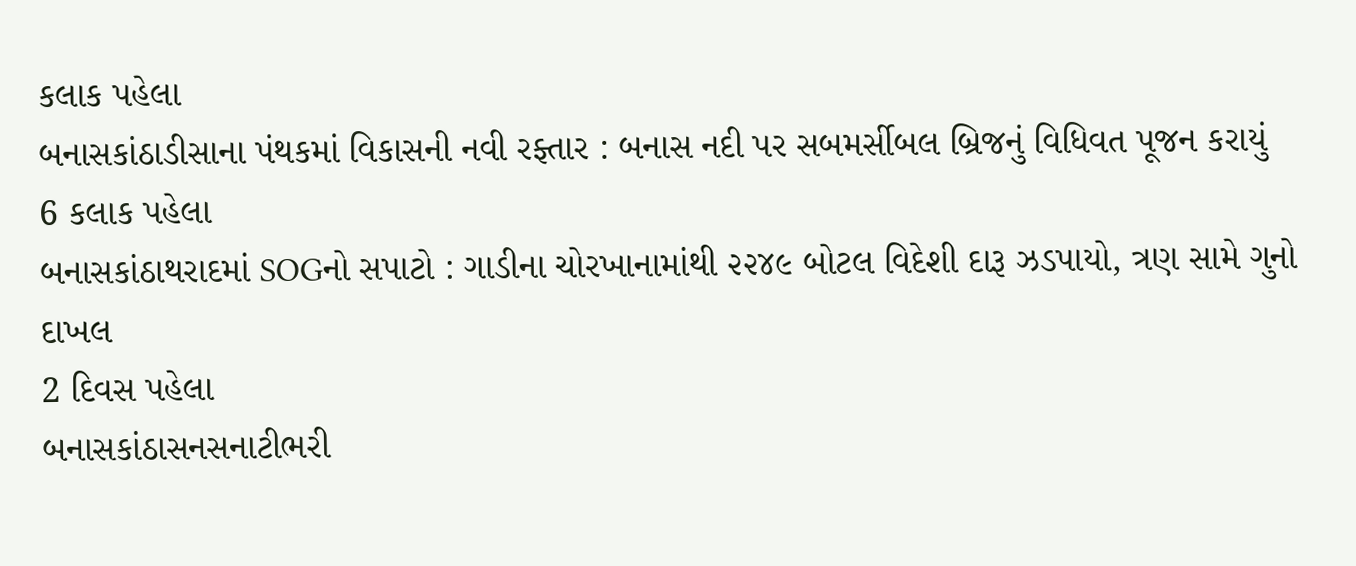કલાક પહેલા
બનાસકાંઠાડીસાના પંથકમાં વિકાસની નવી રફ્તાર : બનાસ નદી પર સબમર્સીબલ બ્રિજનું વિધિવત પૂજન કરાયું
6 કલાક પહેલા
બનાસકાંઠાથરાદમાં SOGનો સપાટો : ગાડીના ચોરખાનામાંથી ૨૨૪૯ બોટલ વિદેશી દારૂ ઝડપાયો, ત્રણ સામે ગુનો દાખલ
2 દિવસ પહેલા
બનાસકાંઠાસનસનાટીભરી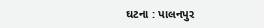ઘટના : પાલનપુર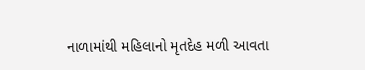નાળામાંથી મહિલાનો મૃતદેહ મળી આવતા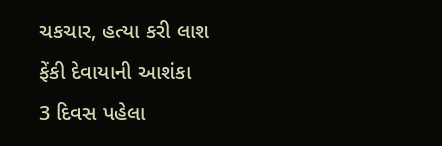ચકચાર, હત્યા કરી લાશ ફેંકી દેવાયાની આશંકા
3 દિવસ પહેલા